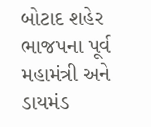બોટાદ શહેર ભાજપના પૂર્વ મહામંત્રી અને ડાયમંડ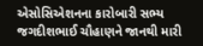એસોસિએશનના કારોબારી સભ્ય જગદીશભાઈ ચૌહાણને જાનથી મારી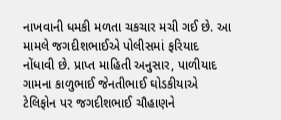નાખવાની ધમકી મળતા ચકચાર મચી ગઈ છે. આ મામલે જગદીશભાઈએ પોલીસમાં ફરિયાદ નોંધાવી છે. પ્રાપ્ત માહિતી અનુસાર, પાળીયાદ ગામના કાળુભાઈ જેનતીભાઈ ઘોડકીયાએ ટેલિફોન પર જગદીશભાઈ ચૌહાણને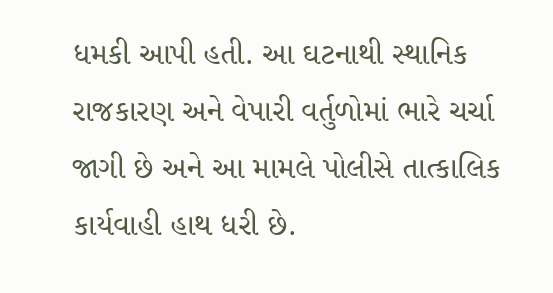ધમકી આપી હતી. આ ઘટનાથી સ્થાનિક રાજકારણ અને વેપારી વર્તુળોમાં ભારે ચર્ચા જાગી છે અને આ મામલે પોલીસે તાત્કાલિક કાર્યવાહી હાથ ધરી છે.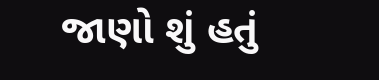જાણો શું હતું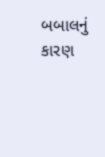બબાલનું કારણ